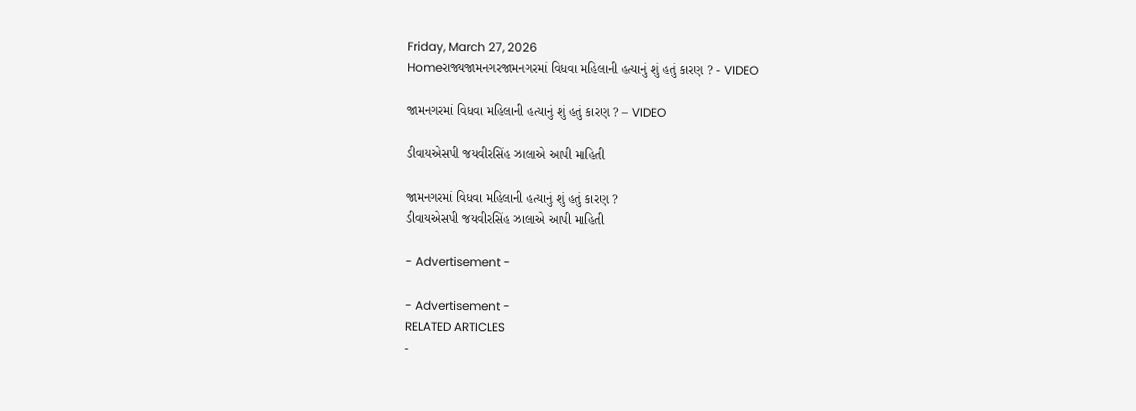Friday, March 27, 2026
Homeરાજ્યજામનગરજામનગરમાં વિધવા મહિલાની હત્યાનું શું હતું કારણ ? - VIDEO

જામનગરમાં વિધવા મહિલાની હત્યાનું શું હતું કારણ ? – VIDEO

ડીવાયએસપી જયવીરસિંહ ઝાલાએ આપી માહિતી

જામનગરમાં વિધવા મહિલાની હત્યાનું શું હતું કારણ ?
ડીવાયએસપી જયવીરસિંહ ઝાલાએ આપી માહિતી

- Advertisement -

- Advertisement -
RELATED ARTICLES
-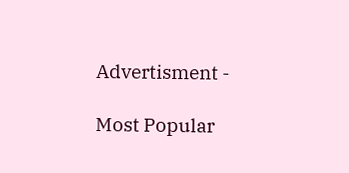Advertisment -

Most Popular